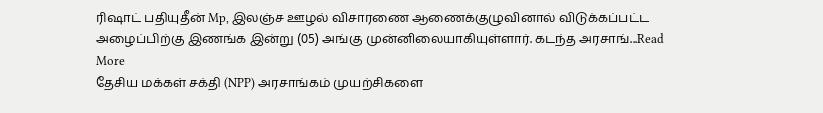ரிஷாட் பதியுதீன் Mp, இலஞ்ச ஊழல் விசாரணை ஆணைக்குழுவினால் விடுக்கப்பட்ட அழைப்பிற்கு இணங்க இன்று (05) அங்கு முன்னிலையாகியுள்ளார். கடந்த அரசாங்...Read More
தேசிய மக்கள் சக்தி (NPP) அரசாங்கம் முயற்சிகளை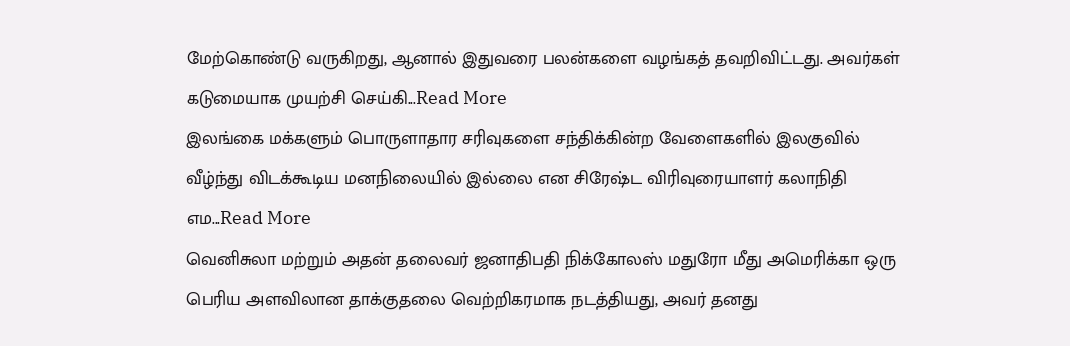மேற்கொண்டு வருகிறது, ஆனால் இதுவரை பலன்களை வழங்கத் தவறிவிட்டது. அவர்கள் கடுமையாக முயற்சி செய்கி...Read More
இலங்கை மக்களும் பொருளாதார சரிவுகளை சந்திக்கின்ற வேளைகளில் இலகுவில் வீழ்ந்து விடக்கூடிய மனநிலையில் இல்லை என சிரேஷ்ட விரிவுரையாளர் கலாநிதி எம...Read More
வெனிசுலா மற்றும் அதன் தலைவர் ஜனாதிபதி நிக்கோலஸ் மதுரோ மீது அமெரிக்கா ஒரு பெரிய அளவிலான தாக்குதலை வெற்றிகரமாக நடத்தியது, அவர் தனது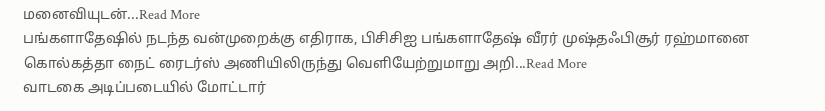மனைவியுடன்...Read More
பங்களாதேஷில் நடந்த வன்முறைக்கு எதிராக, பிசிசிஐ பங்களாதேஷ் வீரர் முஷ்தஃபிசூர் ரஹ்மானை கொல்கத்தா நைட் ரைடர்ஸ் அணியிலிருந்து வெளியேற்றுமாறு அறி...Read More
வாடகை அடிப்படையில் மோட்டார்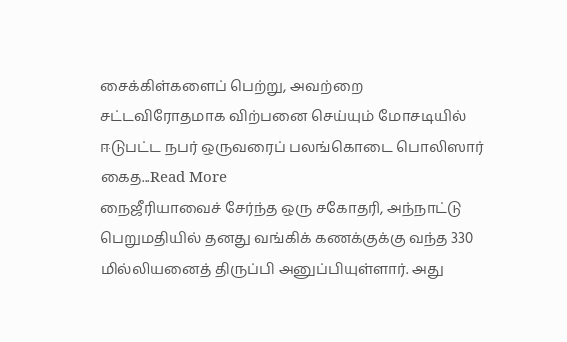சைக்கிள்களைப் பெற்று, அவற்றை சட்டவிரோதமாக விற்பனை செய்யும் மோசடியில் ஈடுபட்ட நபர் ஒருவரைப் பலங்கொடை பொலிஸார் கைத...Read More
நைஜீரியாவைச் சேர்ந்த ஒரு சகோதரி, அந்நாட்டு பெறுமதியில் தனது வங்கிக் கணக்குக்கு வந்த 330 மில்லியனைத் திருப்பி அனுப்பியுள்ளார். அது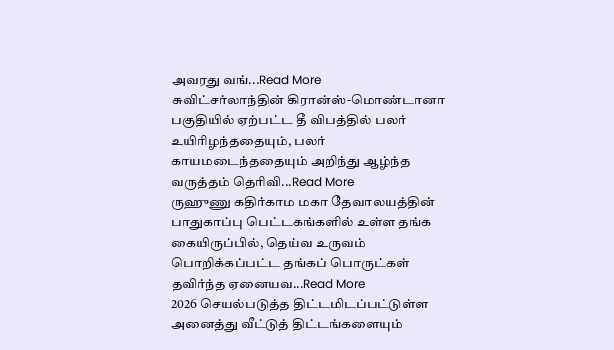அவரது வங்...Read More
சுவிட்சர்லாந்தின் கிரான்ஸ்-மொண்டானா பகுதியில் ஏற்பட்ட தீ விபத்தில் பலர் உயிரிழந்ததையும், பலர் காயமடைந்ததையும் அறிந்து ஆழ்ந்த வருத்தம் தெரிவி...Read More
ருஹுணு கதிர்காம மகா தேவாலயத்தின் பாதுகாப்பு பெட்டகங்களில் உள்ள தங்க கையிருப்பில், தெய்வ உருவம் பொறிக்கப்பட்ட தங்கப் பொருட்கள் தவிர்ந்த ஏனையவ...Read More
2026 செயல்படுத்த திட்டமிடப்பட்டுள்ள அனைத்து வீட்டுத் திட்டங்களையும்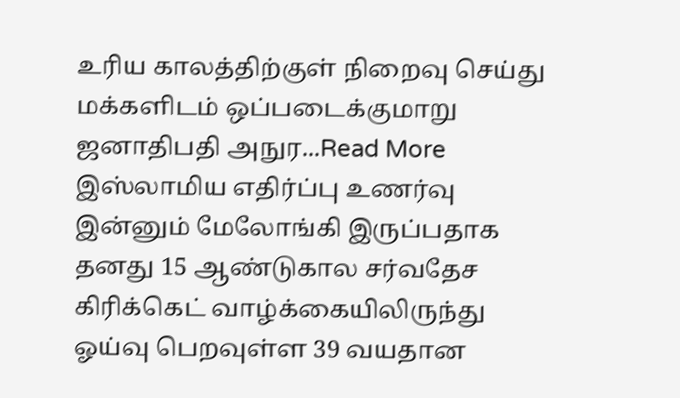உரிய காலத்திற்குள் நிறைவு செய்து மக்களிடம் ஒப்படைக்குமாறு ஜனாதிபதி அநுர...Read More
இஸ்லாமிய எதிர்ப்பு உணர்வு இன்னும் மேலோங்கி இருப்பதாக தனது 15 ஆண்டுகால சர்வதேச கிரிக்கெட் வாழ்க்கையிலிருந்து ஓய்வு பெறவுள்ள 39 வயதான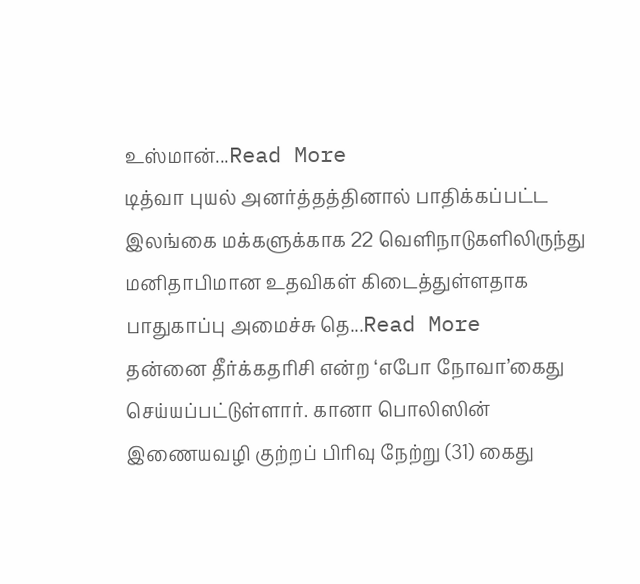உஸ்மான்...Read More
டித்வா புயல் அனர்த்தத்தினால் பாதிக்கப்பட்ட இலங்கை மக்களுக்காக 22 வெளிநாடுகளிலிருந்து மனிதாபிமான உதவிகள் கிடைத்துள்ளதாக பாதுகாப்பு அமைச்சு தெ...Read More
தன்னை தீர்க்கதரிசி என்ற ‘எபோ நோவா’கைது செய்யப்பட்டுள்ளார். கானா பொலிஸின் இணையவழி குற்றப் பிரிவு நேற்று (31) கைது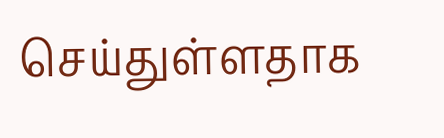செய்துள்ளதாக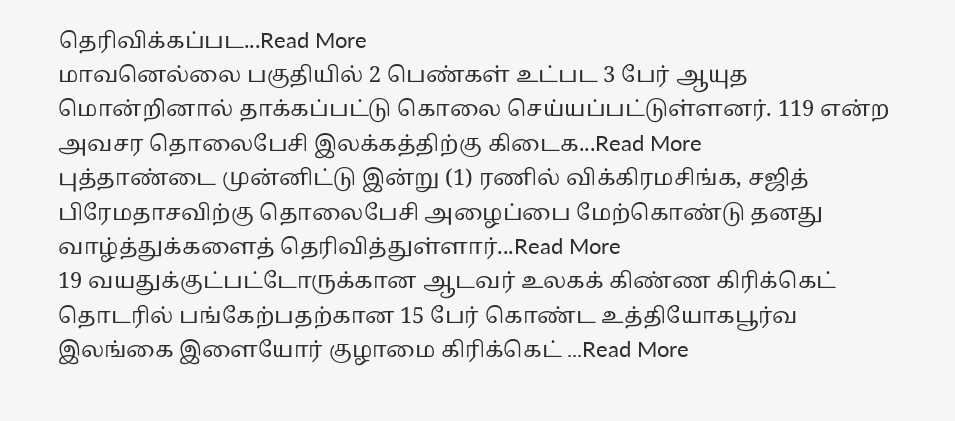தெரிவிக்கப்பட...Read More
மாவனெல்லை பகுதியில் 2 பெண்கள் உட்பட 3 பேர் ஆயுத மொன்றினால் தாக்கப்பட்டு கொலை செய்யப்பட்டுள்ளனர். 119 என்ற அவசர தொலைபேசி இலக்கத்திற்கு கிடைக...Read More
புத்தாண்டை முன்னிட்டு இன்று (1) ரணில் விக்கிரமசிங்க, சஜித் பிரேமதாசவிற்கு தொலைபேசி அழைப்பை மேற்கொண்டு தனது வாழ்த்துக்களைத் தெரிவித்துள்ளார்...Read More
19 வயதுக்குட்பட்டோருக்கான ஆடவர் உலகக் கிண்ண கிரிக்கெட் தொடரில் பங்கேற்பதற்கான 15 பேர் கொண்ட உத்தியோகபூர்வ இலங்கை இளையோர் குழாமை கிரிக்கெட் ...Read More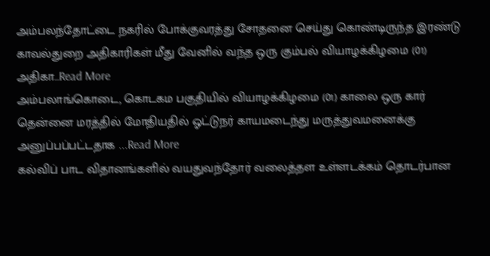அம்பலந்தோட்டை நகரில் போக்குவரத்து சோதனை செய்து கொண்டிருந்த இரண்டு காவல்துறை அதிகாரிகள் மீது வேனில் வந்த ஒரு கும்பல் வியாழக்கிழமை (01) அதிகா...Read More
அம்பலாங்கொடை, கொடகம பகுதியில் வியாழக்கிழமை (01) காலை ஒரு கார் தென்னை மரத்தில் மோதியதில் ஓட்டுநர் காயமடைந்து மருத்துவமனைக்கு அனுப்பப்பட்டதாக ...Read More
கல்விப் பாட விதானங்களில் வயதுவந்தோர் வலைத்தள உள்ளடக்கம் தொடர்பான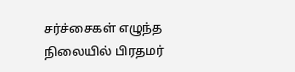சர்ச்சைகள் எழுந்த நிலையில் பிரதமர்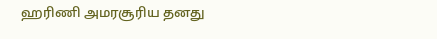ஹரிணி அமரசூரிய தனது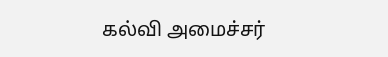கல்வி அமைச்சர்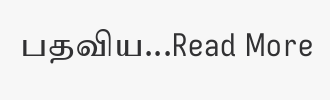பதவிய...Read More